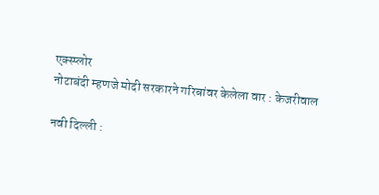एक्स्प्लोर
नोटाबंदी म्हणजे मोदी सरकारने गरिबांवर केलेला वार : केजरीवाल

नवी दिल्ली :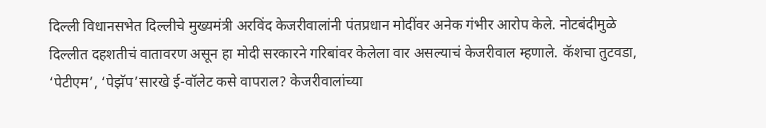दिल्ली विधानसभेत दिल्लीचे मुख्यमंत्री अरविंद केजरीवालांनी पंतप्रधान मोदींवर अनेक गंभीर आरोप केले. नोटबंदीमुळे दिल्लीत दहशतीचं वातावरण असून हा मोदी सरकारने गरिबांवर केलेला वार असल्याचं केजरीवाल म्हणाले. कॅशचा तुटवडा, ‘पेटीएम’, ‘पेझॅप’सारखे ई-वॉलेट कसे वापराल? केजरीवालांच्या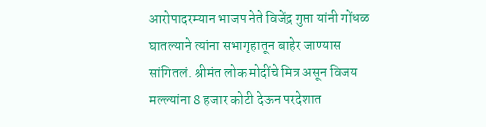आरोपादरम्यान भाजप नेते विजेंद्र गुप्ता यांनी गोंधळ घातल्याने त्यांना सभागृहातून बाहेर जाण्यास सांगितलं. श्रीमंत लोक मोदींचे मित्र असून विजय मल्ल्यांना 8 हजार कोटी देऊन परदेशात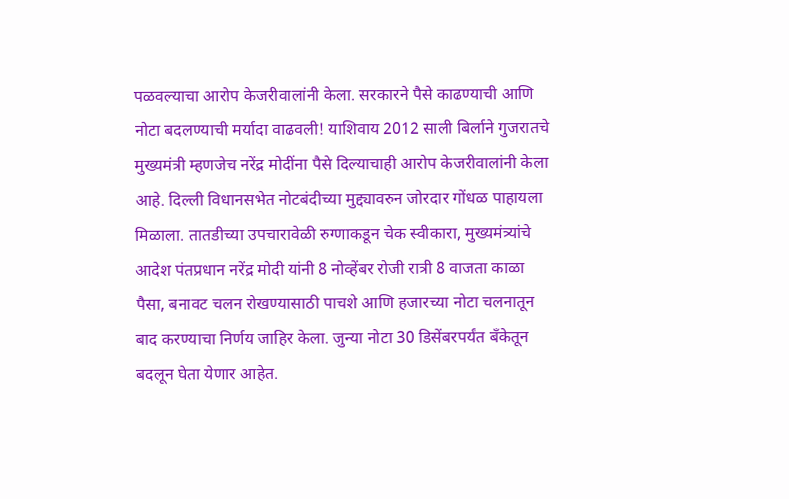पळवल्याचा आरोप केजरीवालांनी केला. सरकारने पैसे काढण्याची आणि नोटा बदलण्याची मर्यादा वाढवली! याशिवाय 2012 साली बिर्लाने गुजरातचे मुख्यमंत्री म्हणजेच नरेंद्र मोदींना पैसे दिल्याचाही आरोप केजरीवालांनी केला आहे. दिल्ली विधानसभेत नोटबंदीच्या मुद्द्यावरुन जोरदार गोंधळ पाहायला मिळाला. तातडीच्या उपचारावेळी रुग्णाकडून चेक स्वीकारा, मुख्यमंत्र्यांचे आदेश पंतप्रधान नरेंद्र मोदी यांनी 8 नोव्हेंबर रोजी रात्री 8 वाजता काळा पैसा, बनावट चलन रोखण्यासाठी पाचशे आणि हजारच्या नोटा चलनातून बाद करण्याचा निर्णय जाहिर केला. जुन्या नोटा 30 डिसेंबरपर्यंत बँकेतून बदलून घेता येणार आहेत.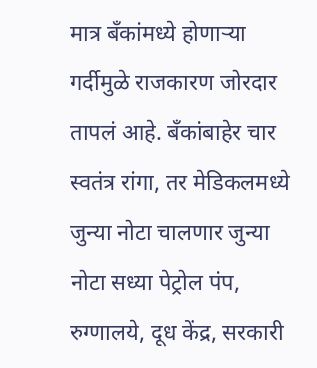मात्र बँकांमध्ये होणाऱ्या गर्दीमुळे राजकारण जोरदार तापलं आहे. बँकांबाहेर चार स्वतंत्र रांगा, तर मेडिकलमध्ये जुन्या नोटा चालणार जुन्या नोटा सध्या पेट्रोल पंप, रुग्णालये, दूध केंद्र, सरकारी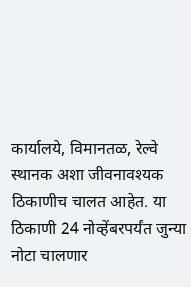कार्यालये, विमानतळ, रेल्वे स्थानक अशा जीवनावश्यक ठिकाणीच चालत आहेत. या ठिकाणी 24 नोव्हेंबरपर्यंत जुन्या नोटा चालणार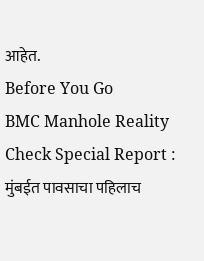आहेत.
Before You Go
BMC Manhole Reality Check Special Report : मुंबईत पावसाचा पहिलाच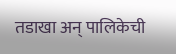तडाखा अन् पालिकेची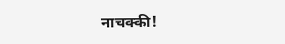नाचक्की!